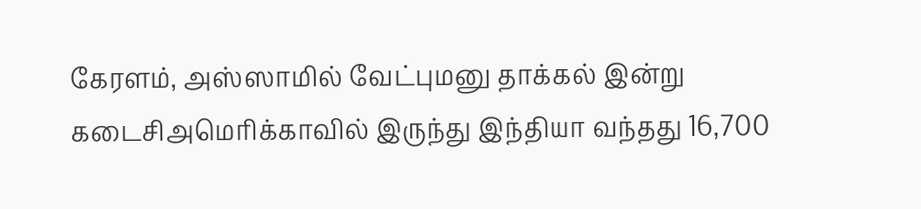கேரளம், அஸ்ஸாமில் வேட்புமனு தாக்கல் இன்று கடைசிஅமெரிக்காவில் இருந்து இந்தியா வந்தது 16,700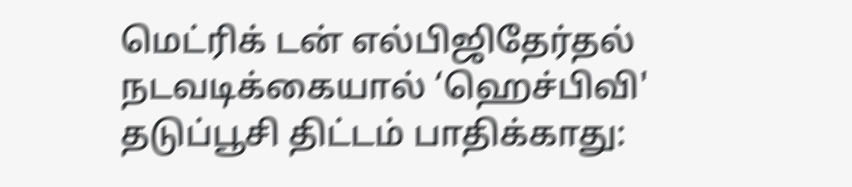மெட்ரிக் டன் எல்பிஜிதேர்தல் நடவடிக்கையால் ‘ஹெச்பிவி' தடுப்பூசி திட்டம் பாதிக்காது: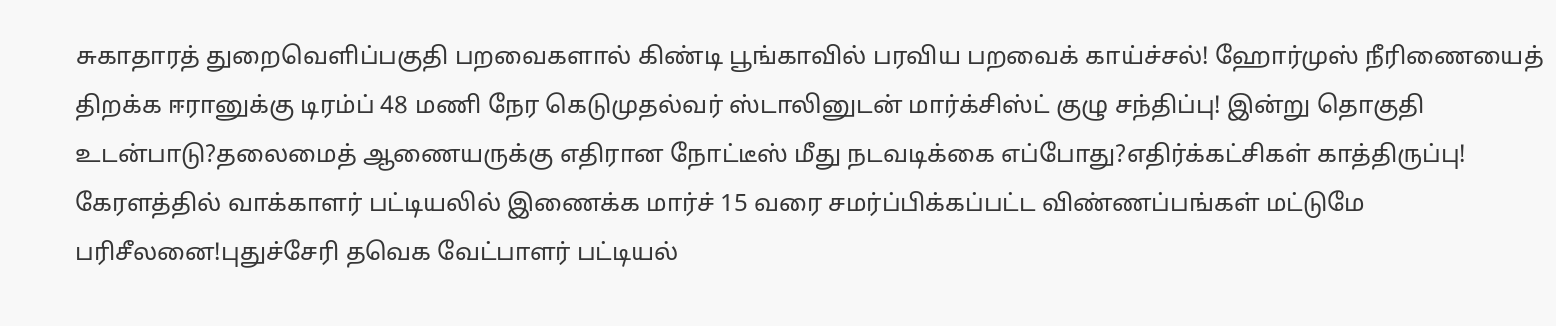சுகாதாரத் துறைவெளிப்பகுதி பறவைகளால் கிண்டி பூங்காவில் பரவிய பறவைக் காய்ச்சல்! ஹோர்முஸ் நீரிணையைத் திறக்க ஈரானுக்கு டிரம்ப் 48 மணி நேர கெடுமுதல்வர் ஸ்டாலினுடன் மார்க்சிஸ்ட் குழு சந்திப்பு! இன்று தொகுதி உடன்பாடு?தலைமைத் ஆணையருக்கு எதிரான நோட்டீஸ் மீது நடவடிக்கை எப்போது?எதிர்க்கட்சிகள் காத்திருப்பு! கேரளத்தில் வாக்காளர் பட்டியலில் இணைக்க மார்ச் 15 வரை சமர்ப்பிக்கப்பட்ட விண்ணப்பங்கள் மட்டுமே பரிசீலனை!புதுச்சேரி தவெக வேட்பாளர் பட்டியல்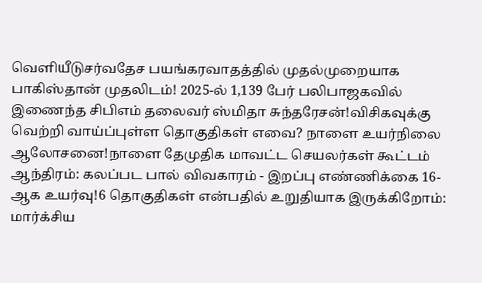வெளியீடுசர்வதேச பயங்கரவாதத்தில் முதல்முறையாக பாகிஸ்தான் முதலிடம்! 2025-ல் 1,139 பேர் பலிபாஜகவில் இணைந்த சிபிஎம் தலைவர் ஸ்மிதா சுந்தரேசன்!விசிகவுக்கு வெற்றி வாய்ப்புள்ள தொகுதிகள் எவை? நாளை உயர்நிலை ஆலோசனை!நாளை தேமுதிக மாவட்ட செயலர்கள் கூட்டம் ஆந்திரம்: கலப்பட பால் விவகாரம் - இறப்பு எண்ணிக்கை 16-ஆக உயர்வு!6 தொகுதிகள் என்பதில் உறுதியாக இருக்கிறோம்: மார்க்சிய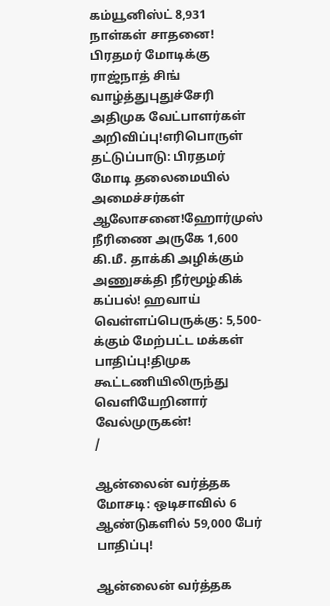கம்யூனிஸ்ட் 8,931 நாள்கள் சாதனை! பிரதமர் மோடிக்கு ராஜ்நாத் சிங் வாழ்த்துபுதுச்சேரி அதிமுக வேட்பாளர்கள் அறிவிப்பு!எரிபொருள் தட்டுப்பாடு: பிரதமர் மோடி தலைமையில் அமைச்சர்கள் ஆலோசனை!ஹோர்முஸ் நீரிணை அருகே 1,600 கி.மீ. தாக்கி அழிக்கும் அணுசக்தி நீர்மூழ்கிக் கப்பல்! ஹவாய் வெள்ளப்பெருக்கு: 5,500-க்கும் மேற்பட்ட மக்கள் பாதிப்பு!திமுக கூட்டணியிலிருந்து வெளியேறினார் வேல்முருகன்!
/

ஆன்லைன் வர்த்தக மோசடி: ஒடிசாவில் 6 ஆண்டுகளில் 59,000 பேர் பாதிப்பு!

ஆன்லைன் வர்த்தக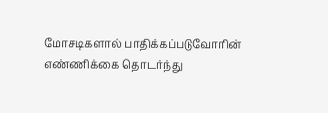மோசடிகளால் பாதிக்கப்படுவோரின் எண்ணிக்கை தொடர்ந்து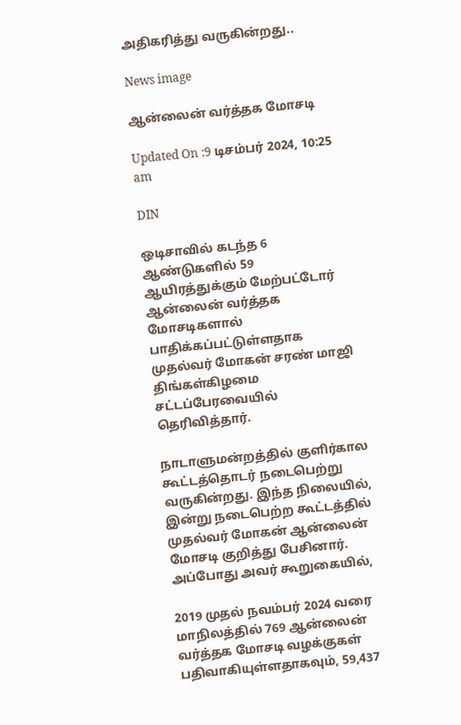அதிகரித்து வருகின்றது..

News image

ஆன்லைன் வர்த்தக மோசடி

Updated On :9 டிசம்பர் 2024, 10:25 am

DIN

ஒடிசாவில் கடந்த 6 ஆண்டுகளில் 59 ஆயிரத்துக்கும் மேற்பட்டோர் ஆன்லைன் வர்த்தக மோசடிகளால் பாதிக்கப்பட்டுள்ளதாக முதல்வர் மோகன் சரண் மாஜி திங்கள்கிழமை சட்டப்பேரவையில் தெரிவித்தார்.

நாடாளுமன்றத்தில் குளிர்கால கூட்டத்தொடர் நடைபெற்று வருகின்றது. இந்த நிலையில், இன்று நடைபெற்ற கூட்டத்தில் முதல்வர் மோகன் ஆன்லைன் மோசடி குறித்து பேசினார். அப்போது அவர் கூறுகையில்,

2019 முதல் நவம்பர் 2024 வரை மாநிலத்தில் 769 ஆன்லைன் வர்த்தக மோசடி வழக்குகள் பதிவாகியுள்ளதாகவும், 59,437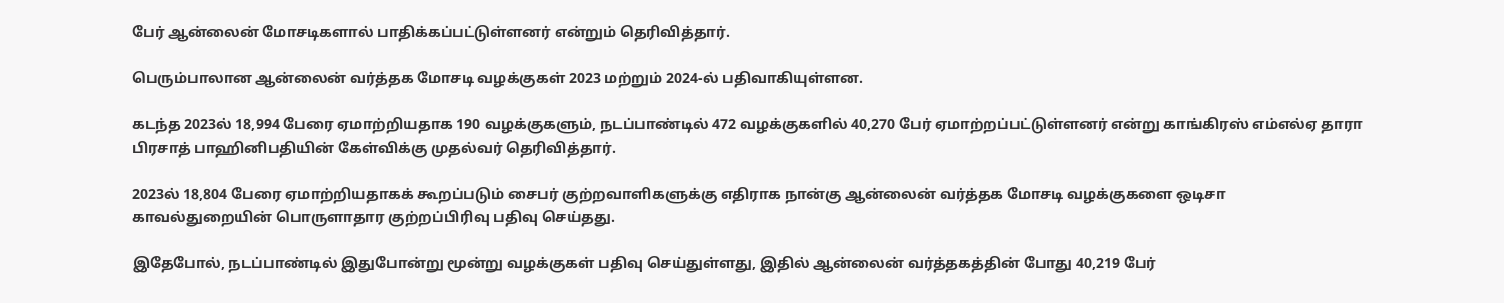பேர் ஆன்லைன் மோசடிகளால் பாதிக்கப்பட்டுள்ளனர் என்றும் தெரிவித்தார்.

பெரும்பாலான ஆன்லைன் வர்த்தக மோசடி வழக்குகள் 2023 மற்றும் 2024-ல் பதிவாகியுள்ளன.

கடந்த 2023ல் 18,994 பேரை ஏமாற்றியதாக 190 வழக்குகளும், நடப்பாண்டில் 472 வழக்குகளில் 40,270 பேர் ஏமாற்றப்பட்டுள்ளனர் என்று காங்கிரஸ் எம்எல்ஏ தாரா பிரசாத் பாஹினிபதியின் கேள்விக்கு முதல்வர் தெரிவித்தார்.

2023ல் 18,804 பேரை ஏமாற்றியதாகக் கூறப்படும் சைபர் குற்றவாளிகளுக்கு எதிராக நான்கு ஆன்லைன் வர்த்தக மோசடி வழக்குகளை ஒடிசா காவல்துறையின் பொருளாதார குற்றப்பிரிவு பதிவு செய்தது.

இதேபோல், நடப்பாண்டில் இதுபோன்று மூன்று வழக்குகள் பதிவு செய்துள்ளது, இதில் ஆன்லைன் வர்த்தகத்தின் போது 40,219 பேர்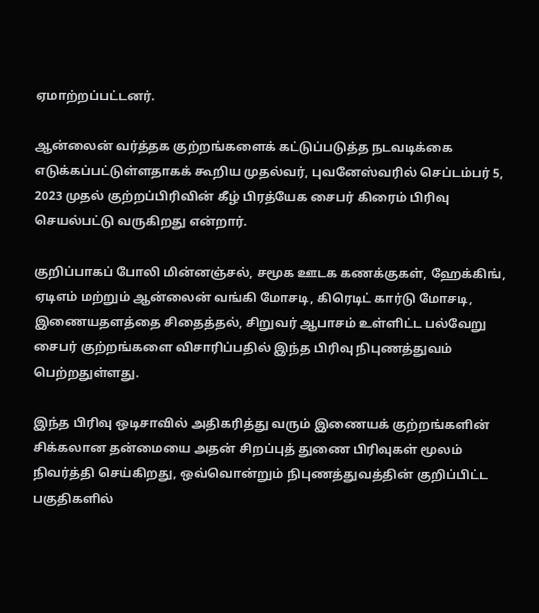ஏமாற்றப்பட்டனர்.

ஆன்லைன் வர்த்தக குற்றங்களைக் கட்டுப்படுத்த நடவடிக்கை எடுக்கப்பட்டுள்ளதாகக் கூறிய முதல்வர், புவனேஸ்வரில் செப்டம்பர் 5, 2023 முதல் குற்றப்பிரிவின் கீழ் பிரத்யேக சைபர் கிரைம் பிரிவு செயல்பட்டு வருகிறது என்றார்.

குறிப்பாகப் போலி மின்னஞ்சல், சமூக ஊடக கணக்குகள், ஹேக்கிங், ஏடிஎம் மற்றும் ஆன்லைன் வங்கி மோசடி, கிரெடிட் கார்டு மோசடி, இணையதளத்தை சிதைத்தல், சிறுவர் ஆபாசம் உள்ளிட்ட பல்வேறு சைபர் குற்றங்களை விசாரிப்பதில் இந்த பிரிவு நிபுணத்துவம் பெற்றதுள்ளது.

இந்த பிரிவு ஒடிசாவில் அதிகரித்து வரும் இணையக் குற்றங்களின் சிக்கலான தன்மையை அதன் சிறப்புத் துணை பிரிவுகள் மூலம் நிவர்த்தி செய்கிறது, ஒவ்வொன்றும் நிபுணத்துவத்தின் குறிப்பிட்ட பகுதிகளில்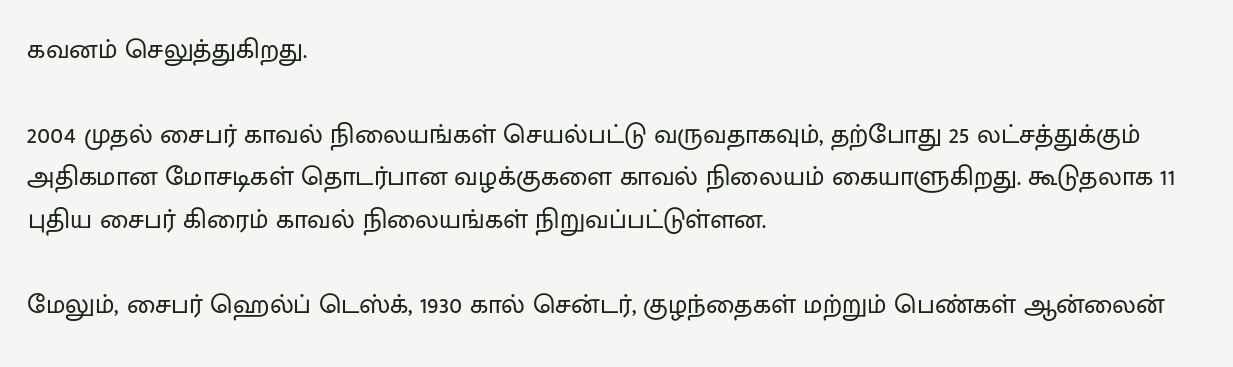கவனம் செலுத்துகிறது.

2004 முதல் சைபர் காவல் நிலையங்கள் செயல்பட்டு வருவதாகவும், தற்போது 25 லட்சத்துக்கும் அதிகமான மோசடிகள் தொடர்பான வழக்குகளை காவல் நிலையம் கையாளுகிறது. கூடுதலாக 11 புதிய சைபர் கிரைம் காவல் நிலையங்கள் நிறுவப்பட்டுள்ளன.

மேலும், சைபர் ஹெல்ப் டெஸ்க், 1930 கால் சென்டர், குழந்தைகள் மற்றும் பெண்கள் ஆன்லைன்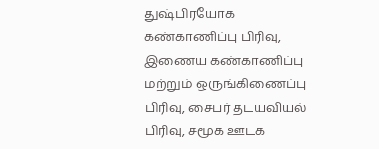துஷ்பிரயோக கண்காணிப்பு பிரிவு, இணைய கண்காணிப்பு மற்றும் ஒருங்கிணைப்பு பிரிவு, சைபர் தடயவியல் பிரிவு, சமூக ஊடக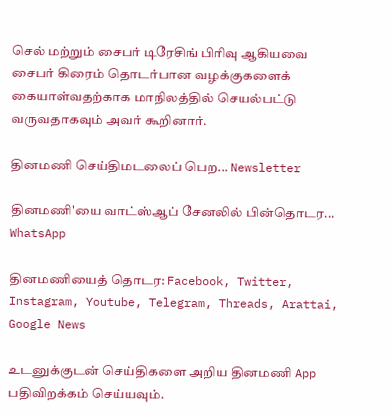செல் மற்றும் சைபர் டிரேசிங் பிரிவு ஆகியவை சைபர் கிரைம் தொடர்பான வழக்குகளைக் கையாள்வதற்காக மாநிலத்தில் செயல்பட்டு வருவதாகவும் அவர் கூறினார்.

தினமணி செய்திமடலைப் பெற... Newsletter

தினமணி'யை வாட்ஸ்ஆப் சேனலில் பின்தொடர... WhatsApp

தினமணியைத் தொடர: Facebook, Twitter, Instagram, Youtube, Telegram, Threads, Arattai, Google News

உடனுக்குடன் செய்திகளை அறிய தினமணி App பதிவிறக்கம் செய்யவும்.